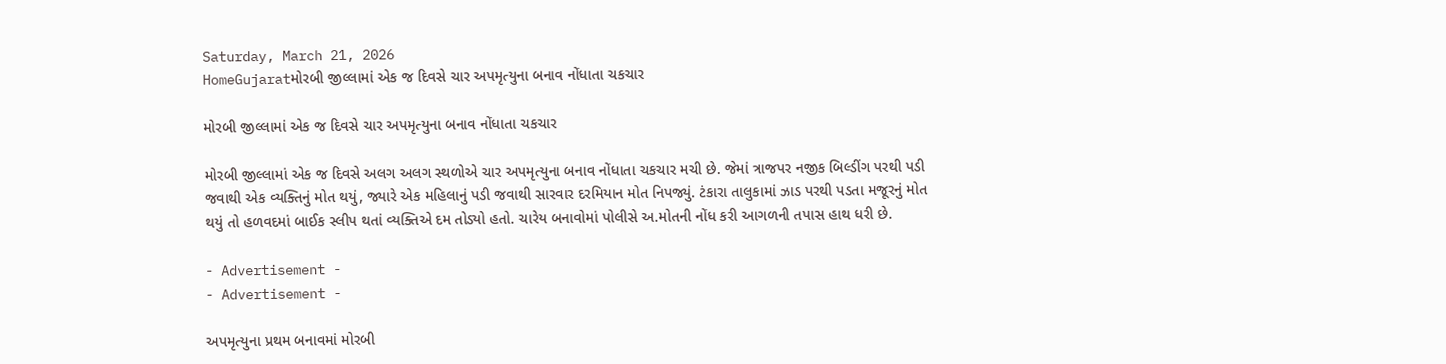Saturday, March 21, 2026
HomeGujaratમોરબી જીલ્લામાં એક જ દિવસે ચાર અપમૃત્યુના બનાવ નોંધાતા ચકચાર

મોરબી જીલ્લામાં એક જ દિવસે ચાર અપમૃત્યુના બનાવ નોંધાતા ચકચાર

મોરબી જીલ્લામાં એક જ દિવસે અલગ અલગ સ્થળોએ ચાર અપમૃત્યુના બનાવ નોંધાતા ચકચાર મચી છે. જેમાં ત્રાજપર નજીક બિલ્ડીંગ પરથી પડી જવાથી એક વ્યક્તિનું મોત થયું, જ્યારે એક મહિલાનું પડી જવાથી સારવાર દરમિયાન મોત નિપજ્યું. ટંકારા તાલુકામાં ઝાડ પરથી પડતા મજૂરનું મોત થયું તો હળવદમાં બાઈક સ્લીપ થતાં વ્યક્તિએ દમ તોડ્યો હતો. ચારેય બનાવોમાં પોલીસે અ.મોતની નોંધ કરી આગળની તપાસ હાથ ધરી છે.

- Advertisement -
- Advertisement -

અપમૃત્યુના પ્રથમ બનાવમાં મોરબી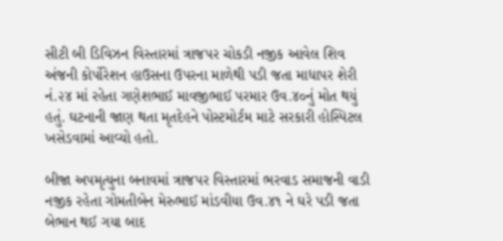સીટી બી ડિવિઝન વિસ્તારમાં ત્રાજપર ચોકડી નજીક આવેલ શિવ અંજની કોર્પોરેશન હાઉસના ઉપરના માળેથી પડી જતા માધાપર શેરી નં.૨૪ માં રહેતા ગણેશભાઈ માવજીભાઈ પરમાર ઉવ.૪૦નું મોત થયું હતું. ઘટનાની જાણ થતા મૃતદેહને પોસ્ટમોર્ટમ માટે સરકારી હોસ્પિટલ ખસેડવામાં આવ્યો હતો.

બીજા અપમૃત્યુના બનાવમાં ત્રાજપર વિસ્તારમાં ભરવાડ સમાજની વાડી નજીક રહેતા ગોમતીબેન મેરુભાઈ માંડવીયા ઉવ.૪૧ ને ઘરે પડી જતા બેભાન થઈ ગયા બાદ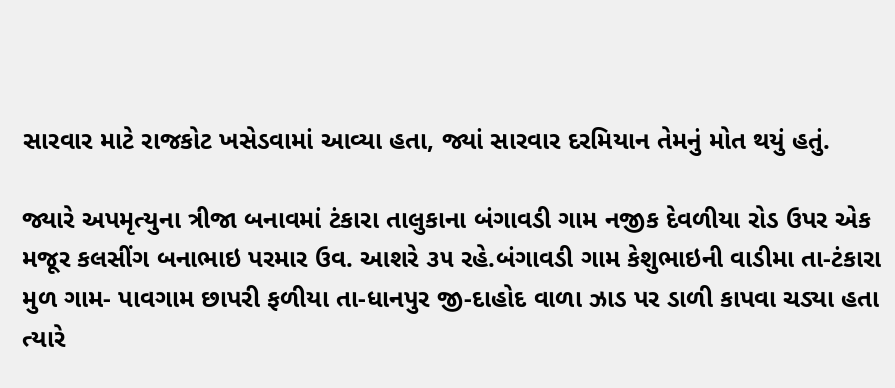સારવાર માટે રાજકોટ ખસેડવામાં આવ્યા હતા, જ્યાં સારવાર દરમિયાન તેમનું મોત થયું હતું.

જ્યારે અપમૃત્યુના ત્રીજા બનાવમાં ટંકારા તાલુકાના બંગાવડી ગામ નજીક દેવળીયા રોડ ઉપર એક મજૂર કલસીંગ બનાભાઇ પરમાર ઉવ. આશરે ૩૫ રહે.બંગાવડી ગામ કેશુભાઇની વાડીમા તા-ટંકારા મુળ ગામ- પાવગામ છાપરી ફળીયા તા-ધાનપુર જી-દાહોદ વાળા ઝાડ પર ડાળી કાપવા ચડ્યા હતા ત્યારે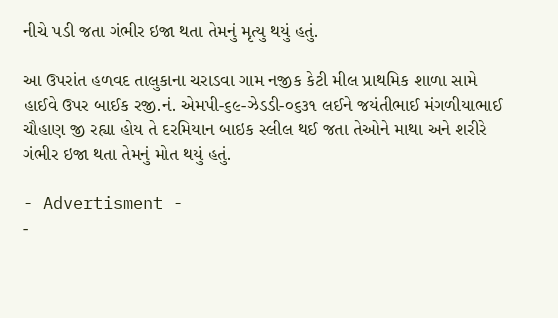નીચે પડી જતા ગંભીર ઇજા થતા તેમનું મૃત્યુ થયું હતું.

આ ઉપરાંત હળવદ તાલુકાના ચરાડવા ગામ નજીક કેટી મીલ પ્રાથમિક શાળા સામે હાઈવે ઉપર બાઈક રજી.નં. એમપી-૬૯-ઝેડડી-૦૬૩૧ લઈને જયંતીભાઈ મંગળીયાભાઈ ચૌહાણ જી રહ્યા હોય તે દરમિયાન બાઇક સ્લીલ થઈ જતા તેઓને માથા અને શરીરે ગંભીર ઇજા થતા તેમનું મોત થયું હતું.

- Advertisment -
-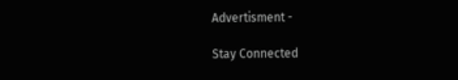Advertisment -

Stay Connected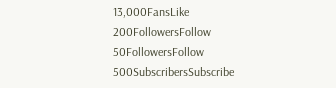13,000FansLike
200FollowersFollow
50FollowersFollow
500SubscribersSubscribe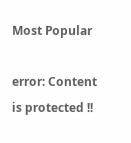Most Popular

error: Content is protected !!